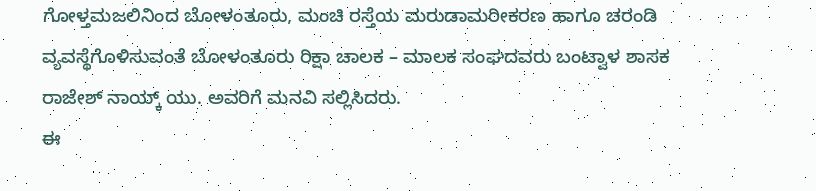ಗೋಳ್ತಮಜಲಿನಿಂದ ಬೋಳಂತೂರು, ಮಂಚಿ ರಸ್ತೆಯ ಮರುಡಾಮರೀಕರಣ ಹಾಗೂ ಚರಂಡಿ ವ್ಯವಸ್ಥೆಗೊಳಿಸುವಂತೆ ಬೋಳಂತೂರು ರಿಕ್ಷಾ ಚಾಲಕ – ಮಾಲಕ ಸಂಘದವರು ಬಂಟ್ವಾಳ ಶಾಸಕ ರಾಜೇಶ್ ನಾಯ್ಕ್ ಯು. ಅವರಿಗೆ ಮನವಿ ಸಲ್ಲಿಸಿದರು.
ಈ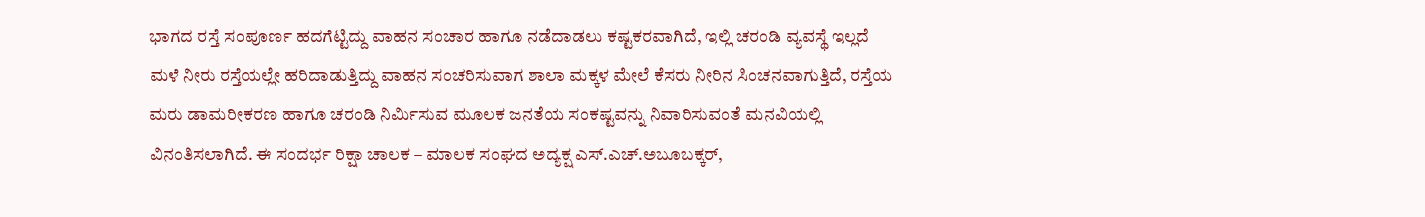ಭಾಗದ ರಸ್ತೆ ಸಂಪೂರ್ಣ ಹದಗೆಟ್ಟಿದ್ದು ವಾಹನ ಸಂಚಾರ ಹಾಗೂ ನಡೆದಾಡಲು ಕಷ್ಟಕರವಾಗಿದೆ, ಇಲ್ಲಿ ಚರಂಡಿ ವ್ಯವಸ್ಥೆ ಇಲ್ಲದೆ ಮಳೆ ನೀರು ರಸ್ತೆಯಲ್ಲೇ ಹರಿದಾಡುತ್ತಿದ್ದು ವಾಹನ ಸಂಚರಿಸುವಾಗ ಶಾಲಾ ಮಕ್ಕಳ ಮೇಲೆ ಕೆಸರು ನೀರಿನ ಸಿಂಚನವಾಗುತ್ತಿದೆ, ರಸ್ತೆಯ ಮರು ಡಾಮರೀಕರಣ ಹಾಗೂ ಚರಂಡಿ ನಿರ್ಮಿಸುವ ಮೂಲಕ ಜನತೆಯ ಸಂಕಷ್ಟವನ್ನು ನಿವಾರಿಸುವಂತೆ ಮನವಿಯಲ್ಲಿ ವಿನಂತಿಸಲಾಗಿದೆ. ಈ ಸಂದರ್ಭ ರಿಕ್ಷಾ ಚಾಲಕ – ಮಾಲಕ ಸಂಘದ ಅದ್ಯಕ್ಷ ಎಸ್.ಎಚ್.ಅಬೂಬಕ್ಕರ್,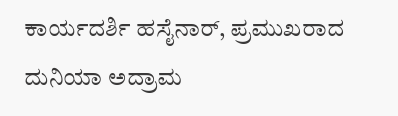ಕಾರ್ಯದರ್ಶಿ ಹಸೈನಾರ್, ಪ್ರಮುಖರಾದ ದುನಿಯಾ ಅದ್ರಾಮ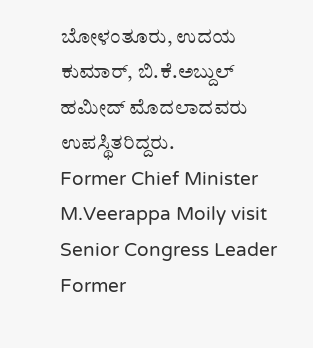ಬೋಳಂತೂರು, ಉದಯ ಕುಮಾರ್, ಬಿ.ಕೆ.ಅಬ್ದುಲ್ ಹಮೀದ್ ಮೊದಲಾದವರು ಉಪಸ್ಥಿತರಿದ್ದರು.
Former Chief Minister M.Veerappa Moily visit Senior Congress Leader Former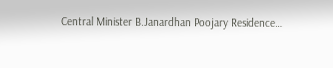Central Minister B.Janardhan Poojary Residence…